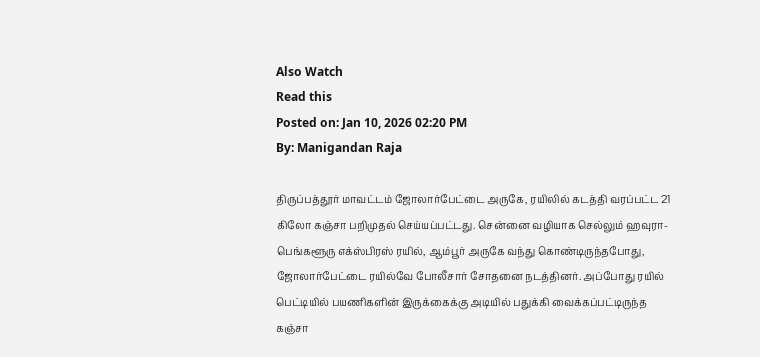Also Watch
Read this
Posted on: Jan 10, 2026 02:20 PM
By: Manigandan Raja

திருப்பத்தூர் மாவட்டம் ஜோலார்பேட்டை அருகே, ரயிலில் கடத்தி வரப்பட்ட 21 கிலோ கஞ்சா பறிமுதல் செய்யப்பட்டது. சென்னை வழியாக செல்லும் ஹவுரா- பெங்களூரு எக்ஸ்பிரஸ் ரயில், ஆம்பூர் அருகே வந்து கொண்டிருந்தபோது, ஜோலார்பேட்டை ரயில்வே போலீசார் சோதனை நடத்தினர். அப்போது ரயில் பெட்டியில் பயணிகளின் இருக்கைக்கு அடியில் பதுக்கி வைக்கப்பட்டிருந்த கஞ்சா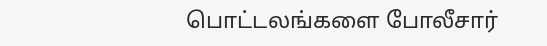பொட்டலங்களை போலீசார்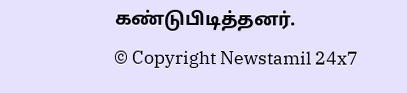கண்டுபிடித்தனர்.
© Copyright Newstamil 24x7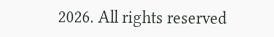2026. All rights reserved